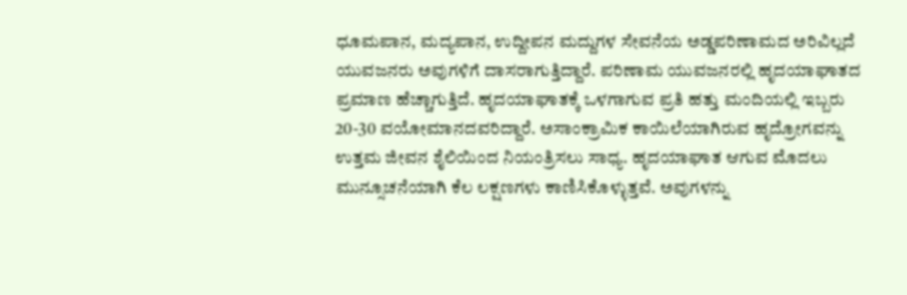ಧೂಮಪಾನ, ಮದ್ಯಪಾನ, ಉದ್ದೀಪನ ಮದ್ದುಗಳ ಸೇವನೆಯ ಅಡ್ಡಪರಿಣಾಮದ ಅರಿವಿಲ್ಲದೆ ಯುವಜನರು ಅವುಗಳಿಗೆ ದಾಸರಾಗುತ್ತಿದ್ದಾರೆ. ಪರಿಣಾಮ ಯುವಜನರಲ್ಲಿ ಹೃದಯಾಘಾತದ ಪ್ರಮಾಣ ಹೆಚ್ಚಾಗುತ್ತಿದೆ. ಹೃದಯಾಘಾತಕ್ಕೆ ಒಳಗಾಗುವ ಪ್ರತಿ ಹತ್ತು ಮಂದಿಯಲ್ಲಿ ಇಬ್ಬರು 20-30 ವಯೋಮಾನದವರಿದ್ದಾರೆ. ಅಸಾಂಕ್ರಾಮಿಕ ಕಾಯಿಲೆಯಾಗಿರುವ ಹೃದ್ರೋಗವನ್ನು ಉತ್ತಮ ಜೀವನ ಶೈಲಿಯಿಂದ ನಿಯಂತ್ರಿಸಲು ಸಾಧ್ಯ. ಹೃದಯಾಘಾತ ಆಗುವ ಮೊದಲು ಮುನ್ಸೂಚನೆಯಾಗಿ ಕೆಲ ಲಕ್ಷಣಗಳು ಕಾಣಿಸಿಕೊಳ್ಳುತ್ತವೆ. ಅವುಗಳನ್ನು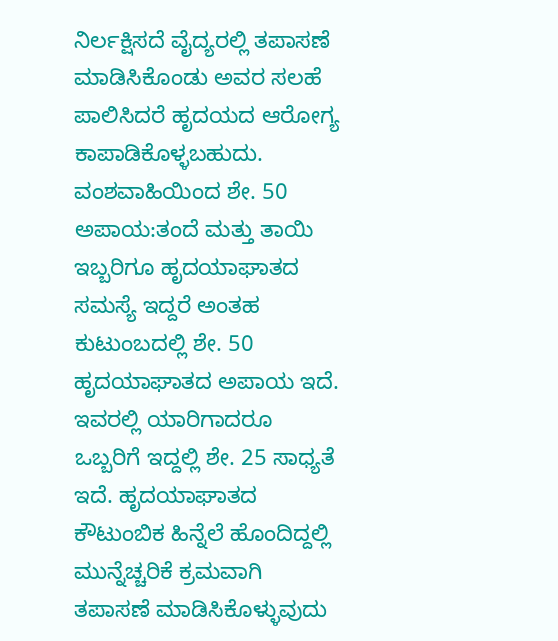ನಿರ್ಲಕ್ಷಿಸದೆ ವೈದ್ಯರಲ್ಲಿ ತಪಾಸಣೆ ಮಾಡಿಸಿಕೊಂಡು ಅವರ ಸಲಹೆ ಪಾಲಿಸಿದರೆ ಹೃದಯದ ಆರೋಗ್ಯ ಕಾಪಾಡಿಕೊಳ್ಳಬಹುದು.
ವಂಶವಾಹಿಯಿಂದ ಶೇ. 50 ಅಪಾಯ:ತಂದೆ ಮತ್ತು ತಾಯಿ ಇಬ್ಬರಿಗೂ ಹೃದಯಾಘಾತದ ಸಮಸ್ಯೆ ಇದ್ದರೆ ಅಂತಹ ಕುಟುಂಬದಲ್ಲಿ ಶೇ. 50 ಹೃದಯಾಘಾತದ ಅಪಾಯ ಇದೆ. ಇವರಲ್ಲಿ ಯಾರಿಗಾದರೂ ಒಬ್ಬರಿಗೆ ಇದ್ದಲ್ಲಿ ಶೇ. 25 ಸಾಧ್ಯತೆ ಇದೆ. ಹೃದಯಾಘಾತದ ಕೌಟುಂಬಿಕ ಹಿನ್ನೆಲೆ ಹೊಂದಿದ್ದಲ್ಲಿ ಮುನ್ನೆಚ್ಚರಿಕೆ ಕ್ರಮವಾಗಿ ತಪಾಸಣೆ ಮಾಡಿಸಿಕೊಳ್ಳುವುದು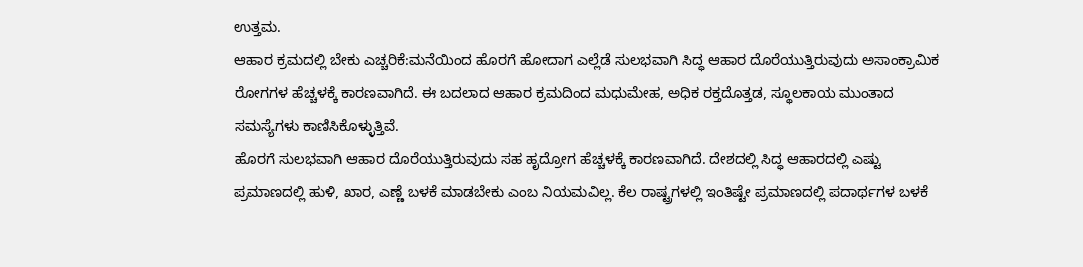ಉತ್ತಮ.
ಆಹಾರ ಕ್ರಮದಲ್ಲಿ ಬೇಕು ಎಚ್ಚರಿಕೆ:ಮನೆಯಿಂದ ಹೊರಗೆ ಹೋದಾಗ ಎಲ್ಲೆಡೆ ಸುಲಭವಾಗಿ ಸಿದ್ಧ ಆಹಾರ ದೊರೆಯುತ್ತಿರುವುದು ಅಸಾಂಕ್ರಾಮಿಕ ರೋಗಗಳ ಹೆಚ್ಚಳಕ್ಕೆ ಕಾರಣವಾಗಿದೆ. ಈ ಬದಲಾದ ಆಹಾರ ಕ್ರಮದಿಂದ ಮಧುಮೇಹ, ಅಧಿಕ ರಕ್ತದೊತ್ತಡ, ಸ್ಥೂಲಕಾಯ ಮುಂತಾದ ಸಮಸ್ಯೆಗಳು ಕಾಣಿಸಿಕೊಳ್ಳುತ್ತಿವೆ.
ಹೊರಗೆ ಸುಲಭವಾಗಿ ಆಹಾರ ದೊರೆಯುತ್ತಿರುವುದು ಸಹ ಹೃದ್ರೋಗ ಹೆಚ್ಚಳಕ್ಕೆ ಕಾರಣವಾಗಿದೆ. ದೇಶದಲ್ಲಿ ಸಿದ್ಧ ಆಹಾರದಲ್ಲಿ ಎಷ್ಟು ಪ್ರಮಾಣದಲ್ಲಿ ಹುಳಿ, ಖಾರ, ಎಣ್ಣೆ ಬಳಕೆ ಮಾಡಬೇಕು ಎಂಬ ನಿಯಮವಿಲ್ಲ. ಕೆಲ ರಾಷ್ಟ್ರಗಳಲ್ಲಿ ಇಂತಿಷ್ಟೇ ಪ್ರಮಾಣದಲ್ಲಿ ಪದಾರ್ಥಗಳ ಬಳಕೆ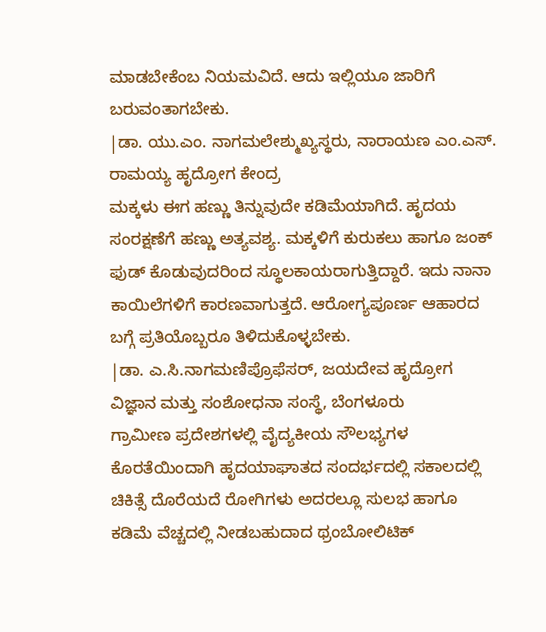ಮಾಡಬೇಕೆಂಬ ನಿಯಮವಿದೆ. ಆದು ಇಲ್ಲಿಯೂ ಜಾರಿಗೆ ಬರುವಂತಾಗಬೇಕು.
|ಡಾ. ಯು.ಎಂ. ನಾಗಮಲೇಶ್ಮುಖ್ಯಸ್ಥರು, ನಾರಾಯಣ ಎಂ.ಎಸ್. ರಾಮಯ್ಯ ಹೃದ್ರೋಗ ಕೇಂದ್ರ
ಮಕ್ಕಳು ಈಗ ಹಣ್ಣು ತಿನ್ನುವುದೇ ಕಡಿಮೆಯಾಗಿದೆ. ಹೃದಯ ಸಂರಕ್ಷಣೆಗೆ ಹಣ್ಣು ಅತ್ಯವಶ್ಯ. ಮಕ್ಕಳಿಗೆ ಕುರುಕಲು ಹಾಗೂ ಜಂಕ್ ಫುಡ್ ಕೊಡುವುದರಿಂದ ಸ್ಥೂಲಕಾಯರಾಗುತ್ತಿದ್ದಾರೆ. ಇದು ನಾನಾ ಕಾಯಿಲೆಗಳಿಗೆ ಕಾರಣವಾಗುತ್ತದೆ. ಆರೋಗ್ಯಪೂರ್ಣ ಆಹಾರದ ಬಗ್ಗೆ ಪ್ರತಿಯೊಬ್ಬರೂ ತಿಳಿದುಕೊಳ್ಳಬೇಕು.
|ಡಾ. ಎ.ಸಿ.ನಾಗಮಣಿಪ್ರೊಫೆಸರ್, ಜಯದೇವ ಹೃದ್ರೋಗ ವಿಜ್ಞಾನ ಮತ್ತು ಸಂಶೋಧನಾ ಸಂಸ್ಥೆ, ಬೆಂಗಳೂರು
ಗ್ರಾಮೀಣ ಪ್ರದೇಶಗಳಲ್ಲಿ ವೈದ್ಯಕೀಯ ಸೌಲಭ್ಯಗಳ ಕೊರತೆಯಿಂದಾಗಿ ಹೃದಯಾಘಾತದ ಸಂದರ್ಭದಲ್ಲಿ ಸಕಾಲದಲ್ಲಿ ಚಿಕಿತ್ಸೆ ದೊರೆಯದೆ ರೋಗಿಗಳು ಅದರಲ್ಲೂ ಸುಲಭ ಹಾಗೂ ಕಡಿಮೆ ವೆಚ್ಚದಲ್ಲಿ ನೀಡಬಹುದಾದ ಥ್ರಂಬೋಲಿಟಿಕ್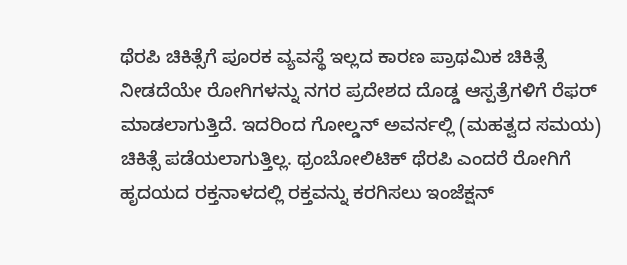ಥೆರಪಿ ಚಿಕಿತ್ಸೆಗೆ ಪೂರಕ ವ್ಯವಸ್ಥೆ ಇಲ್ಲದ ಕಾರಣ ಪ್ರಾಥಮಿಕ ಚಿಕಿತ್ಸೆ ನೀಡದೆಯೇ ರೋಗಿಗಳನ್ನು ನಗರ ಪ್ರದೇಶದ ದೊಡ್ಡ ಆಸ್ಪತ್ರೆಗಳಿಗೆ ರೆಫರ್ ಮಾಡಲಾಗುತ್ತಿದೆ. ಇದರಿಂದ ಗೋಲ್ಡನ್ ಅವರ್ನಲ್ಲಿ (ಮಹತ್ವದ ಸಮಯ) ಚಿಕಿತ್ಸೆ ಪಡೆಯಲಾಗುತ್ತಿಲ್ಲ. ಥ್ರಂಬೋಲಿಟಿಕ್ ಥೆರಪಿ ಎಂದರೆ ರೋಗಿಗೆ ಹೃದಯದ ರಕ್ತನಾಳದಲ್ಲಿ ರಕ್ತವನ್ನು ಕರಗಿಸಲು ಇಂಜೆಕ್ಷನ್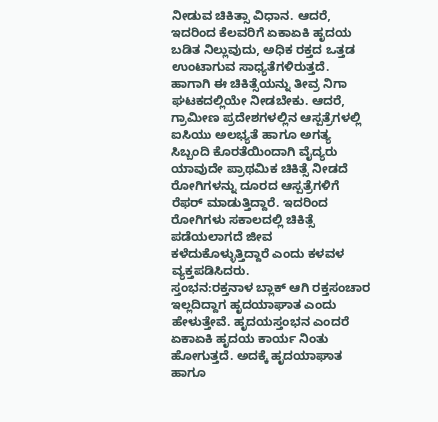ನೀಡುವ ಚಿಕಿತ್ಸಾ ವಿಧಾನ. ಆದರೆ, ಇದರಿಂದ ಕೆಲವರಿಗೆ ಏಕಾಏಕಿ ಹೃದಯ ಬಡಿತ ನಿಲ್ಲುವುದು, ಅಧಿಕ ರಕ್ತದ ಒತ್ತಡ ಉಂಟಾಗುವ ಸಾಧ್ಯತೆಗಳಿರುತ್ತದೆ. ಹಾಗಾಗಿ ಈ ಚಿಕಿತ್ಸೆಯನ್ನು ತೀವ್ರ ನಿಗಾ ಘಟಕದಲ್ಲಿಯೇ ನೀಡಬೇಕು. ಆದರೆ, ಗ್ರಾಮೀಣ ಪ್ರದೇಶಗಳಲ್ಲಿನ ಆಸ್ಪತ್ರೆಗಳಲ್ಲಿ ಐಸಿಯು ಅಲಭ್ಯತೆ ಹಾಗೂ ಅಗತ್ಯ ಸಿಬ್ಬಂದಿ ಕೊರತೆಯಿಂದಾಗಿ ವೈದ್ಯರು ಯಾವುದೇ ಪ್ರಾಥಮಿಕ ಚಿಕಿತ್ಸೆ ನೀಡದೆ ರೋಗಿಗಳನ್ನು ದೂರದ ಆಸ್ಪತ್ರೆಗಳಿಗೆ ರೆಫರ್ ಮಾಡುತ್ತಿದ್ದಾರೆ. ಇದರಿಂದ ರೋಗಿಗಳು ಸಕಾಲದಲ್ಲಿ ಚಿಕಿತ್ಸೆ ಪಡೆಯಲಾಗದೆ ಜೀವ ಕಳೆದುಕೊಳ್ಳುತ್ತಿದ್ದಾರೆ ಎಂದು ಕಳವಳ ವ್ಯಕ್ತಪಡಿಸಿದರು.
ಸ್ತಂಭನ:ರಕ್ತನಾಳ ಬ್ಲಾಕ್ ಆಗಿ ರಕ್ತಸಂಚಾರ ಇಲ್ಲದಿದ್ದಾಗ ಹೃದಯಾಘಾತ ಎಂದು ಹೇಳುತ್ತೇವೆ. ಹೃದಯಸ್ತಂಭನ ಎಂದರೆ ಏಕಾಏಕಿ ಹೃದಯ ಕಾರ್ಯ ನಿಂತು ಹೋಗುತ್ತದೆ. ಅದಕ್ಕೆ ಹೃದಯಾಘಾತ ಹಾಗೂ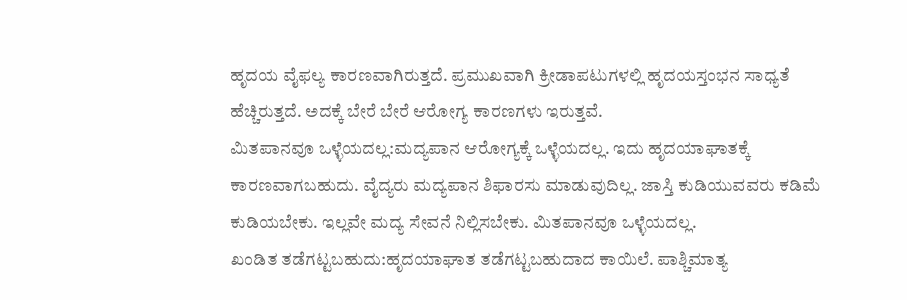ಹೃದಯ ವೈಫಲ್ಯ ಕಾರಣವಾಗಿರುತ್ತದೆ. ಪ್ರಮುಖವಾಗಿ ಕ್ರೀಡಾಪಟುಗಳಲ್ಲಿ ಹೃದಯಸ್ತಂಭನ ಸಾಧ್ಯತೆ ಹೆಚ್ಚಿರುತ್ತದೆ. ಅದಕ್ಕೆ ಬೇರೆ ಬೇರೆ ಆರೋಗ್ಯ ಕಾರಣಗಳು ಇರುತ್ತವೆ.
ಮಿತಪಾನವೂ ಒಳ್ಳೆಯದಲ್ಲ:ಮದ್ಯಪಾನ ಆರೋಗ್ಯಕ್ಕೆ ಒಳ್ಳೆಯದಲ್ಲ. ಇದು ಹೃದಯಾಘಾತಕ್ಕೆ ಕಾರಣವಾಗಬಹುದು. ವೈದ್ಯರು ಮದ್ಯಪಾನ ಶಿಫಾರಸು ಮಾಡುವುದಿಲ್ಲ. ಜಾಸ್ತಿ ಕುಡಿಯುವವರು ಕಡಿಮೆ ಕುಡಿಯಬೇಕು. ಇಲ್ಲವೇ ಮದ್ಯ ಸೇವನೆ ನಿಲ್ಲಿಸಬೇಕು. ಮಿತಪಾನವೂ ಒಳ್ಳೆಯದಲ್ಲ.
ಖಂಡಿತ ತಡೆಗಟ್ಟಬಹುದು:ಹೃದಯಾಘಾತ ತಡೆಗಟ್ಟಬಹುದಾದ ಕಾಯಿಲೆ. ಪಾಶ್ಚಿಮಾತ್ಯ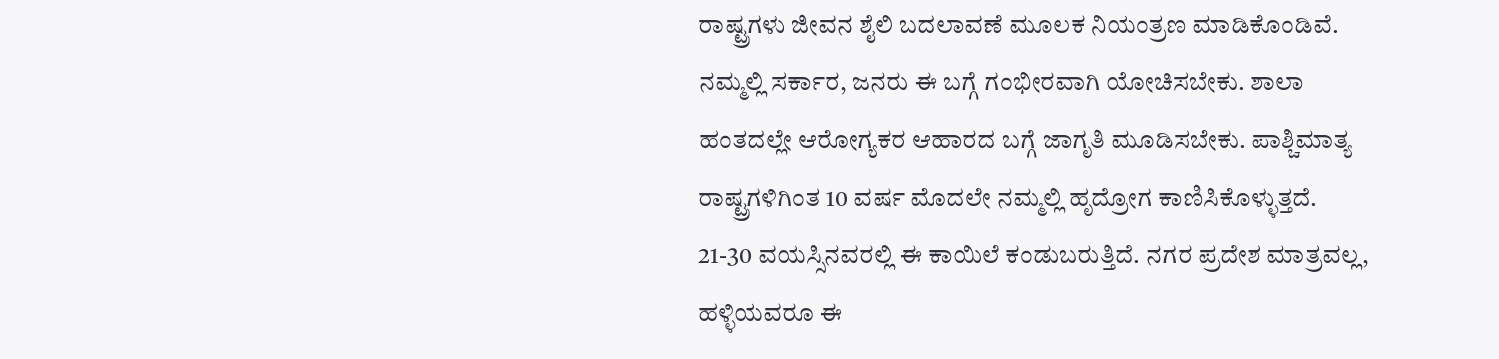ರಾಷ್ಟ್ರಗಳು ಜೀವನ ಶೈಲಿ ಬದಲಾವಣೆ ಮೂಲಕ ನಿಯಂತ್ರಣ ಮಾಡಿಕೊಂಡಿವೆ. ನಮ್ಮಲ್ಲಿ ಸರ್ಕಾರ, ಜನರು ಈ ಬಗ್ಗೆ ಗಂಭೀರವಾಗಿ ಯೋಚಿಸಬೇಕು. ಶಾಲಾ ಹಂತದಲ್ಲೇ ಆರೋಗ್ಯಕರ ಆಹಾರದ ಬಗ್ಗೆ ಜಾಗೃತಿ ಮೂಡಿಸಬೇಕು. ಪಾಶ್ಚಿಮಾತ್ಯ ರಾಷ್ಟ್ರಗಳಿಗಿಂತ 10 ವರ್ಷ ಮೊದಲೇ ನಮ್ಮಲ್ಲಿ ಹೃದ್ರೋಗ ಕಾಣಿಸಿಕೊಳ್ಳುತ್ತದೆ. 21-30 ವಯಸ್ಸಿನವರಲ್ಲಿ ಈ ಕಾಯಿಲೆ ಕಂಡುಬರುತ್ತಿದೆ. ನಗರ ಪ್ರದೇಶ ಮಾತ್ರವಲ್ಲ, ಹಳ್ಳಿಯವರೂ ಈ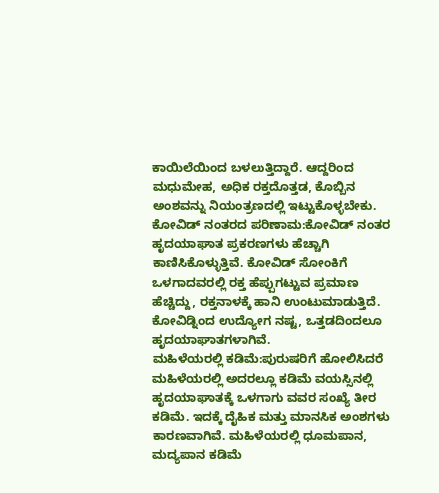ಕಾಯಿಲೆಯಿಂದ ಬಳಲುತ್ತಿದ್ದಾರೆ. ಆದ್ದರಿಂದ ಮಧುಮೇಹ, ಅಧಿಕ ರಕ್ತದೊತ್ತಡ, ಕೊಬ್ಬಿನ ಅಂಶವನ್ನು ನಿಯಂತ್ರಣದಲ್ಲಿ ಇಟ್ಟುಕೊಳ್ಳಬೇಕು.
ಕೋವಿಡ್ ನಂತರದ ಪರಿಣಾಮ:ಕೋವಿಡ್ ನಂತರ ಹೃದಯಾಘಾತ ಪ್ರಕರಣಗಳು ಹೆಚ್ಚಾಗಿ ಕಾಣಿಸಿಕೊಳ್ಳುತ್ತಿವೆ. ಕೋವಿಡ್ ಸೋಂಕಿಗೆ ಒಳಗಾದವರಲ್ಲಿ ರಕ್ತ ಹೆಪ್ಪುಗಟ್ಟುವ ಪ್ರಮಾಣ ಹೆಚ್ಚಿದ್ದು, ರಕ್ತನಾಳಕ್ಕೆ ಹಾನಿ ಉಂಟುಮಾಡುತ್ತಿದೆ. ಕೋವಿಡ್ನಿಂದ ಉದ್ಯೋಗ ನಷ್ಟ, ಒತ್ತಡದಿಂದಲೂ ಹೃದಯಾಘಾತಗಳಾಗಿವೆ.
ಮಹಿಳೆಯರಲ್ಲಿ ಕಡಿಮೆ:ಪುರುಷರಿಗೆ ಹೋಲಿಸಿದರೆ ಮಹಿಳೆಯರಲ್ಲಿ ಅದರಲ್ಲೂ ಕಡಿಮೆ ವಯಸ್ಸಿನಲ್ಲಿ ಹೃದಯಾಘಾತಕ್ಕೆ ಒಳಗಾಗು ವವರ ಸಂಖ್ಯೆ ತೀರ ಕಡಿಮೆ. ಇದಕ್ಕೆ ದೈಹಿಕ ಮತ್ತು ಮಾನಸಿಕ ಅಂಶಗಳು ಕಾರಣವಾಗಿವೆ. ಮಹಿಳೆಯರಲ್ಲಿ ಧೂಮಪಾನ, ಮದ್ಯಪಾನ ಕಡಿಮೆ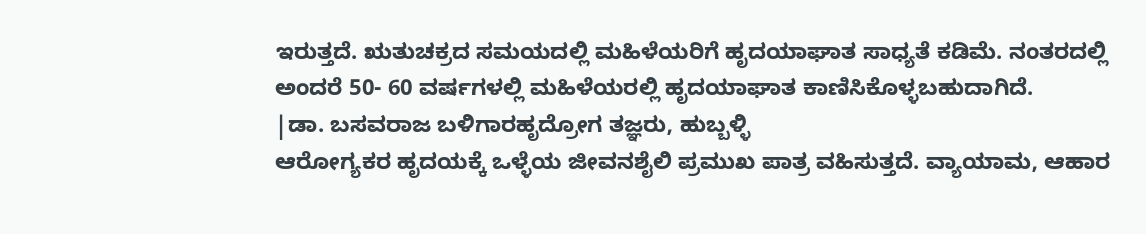ಇರುತ್ತದೆ. ಋತುಚಕ್ರದ ಸಮಯದಲ್ಲಿ ಮಹಿಳೆಯರಿಗೆ ಹೃದಯಾಘಾತ ಸಾಧ್ಯತೆ ಕಡಿಮೆ. ನಂತರದಲ್ಲಿ ಅಂದರೆ 50- 60 ವರ್ಷಗಳಲ್ಲಿ ಮಹಿಳೆಯರಲ್ಲಿ ಹೃದಯಾಘಾತ ಕಾಣಿಸಿಕೊಳ್ಳಬಹುದಾಗಿದೆ.
|ಡಾ. ಬಸವರಾಜ ಬಳಿಗಾರಹೃದ್ರೋಗ ತಜ್ಞರು, ಹುಬ್ಬಳ್ಳಿ
ಆರೋಗ್ಯಕರ ಹೃದಯಕ್ಕೆ ಒಳ್ಳೆಯ ಜೀವನಶೈಲಿ ಪ್ರಮುಖ ಪಾತ್ರ ವಹಿಸುತ್ತದೆ. ವ್ಯಾಯಾಮ, ಆಹಾರ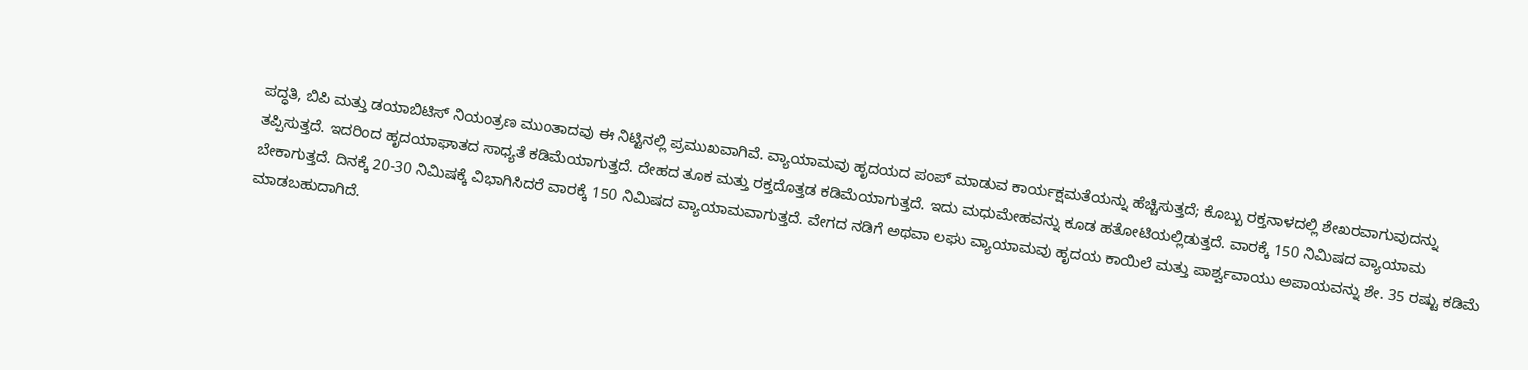ಪದ್ಧತಿ, ಬಿಪಿ ಮತ್ತು ಡಯಾಬಿಟಿಸ್ ನಿಯಂತ್ರಣ ಮುಂತಾದವು ಈ ನಿಟ್ಟಿನಲ್ಲಿ ಪ್ರಮುಖವಾಗಿವೆ. ವ್ಯಾಯಾಮವು ಹೃದಯದ ಪಂಪ್ ಮಾಡುವ ಕಾರ್ಯಕ್ಷಮತೆಯನ್ನು ಹೆಚ್ಚಿಸುತ್ತದೆ; ಕೊಬ್ಬು ರಕ್ತನಾಳದಲ್ಲಿ ಶೇಖರವಾಗುವುದನ್ನು ತಪ್ಪಿಸುತ್ತದೆ. ಇದರಿಂದ ಹೃದಯಾಘಾತದ ಸಾಧ್ಯತೆ ಕಡಿಮೆಯಾಗುತ್ತದೆ. ದೇಹದ ತೂಕ ಮತ್ತು ರಕ್ತದೊತ್ತಡ ಕಡಿಮೆಯಾಗುತ್ತದೆ. ಇದು ಮಧುಮೇಹವನ್ನು ಕೂಡ ಹತೋಟಿಯಲ್ಲಿಡುತ್ತದೆ. ವಾರಕ್ಕೆ 150 ನಿಮಿಷದ ವ್ಯಾಯಾಮ ಬೇಕಾಗುತ್ತದೆ. ದಿನಕ್ಕೆ 20-30 ನಿಮಿಷಕ್ಕೆ ವಿಭಾಗಿಸಿದರೆ ವಾರಕ್ಕೆ 150 ನಿಮಿಷದ ವ್ಯಾಯಾಮವಾಗುತ್ತದೆ. ವೇಗದ ನಡಿಗೆ ಅಥವಾ ಲಘು ವ್ಯಾಯಾಮವು ಹೃದಯ ಕಾಯಿಲೆ ಮತ್ತು ಪಾರ್ಶ್ವವಾಯು ಅಪಾಯವನ್ನು ಶೇ. 35 ರಷ್ಟು ಕಡಿಮೆ ಮಾಡಬಹುದಾಗಿದೆ.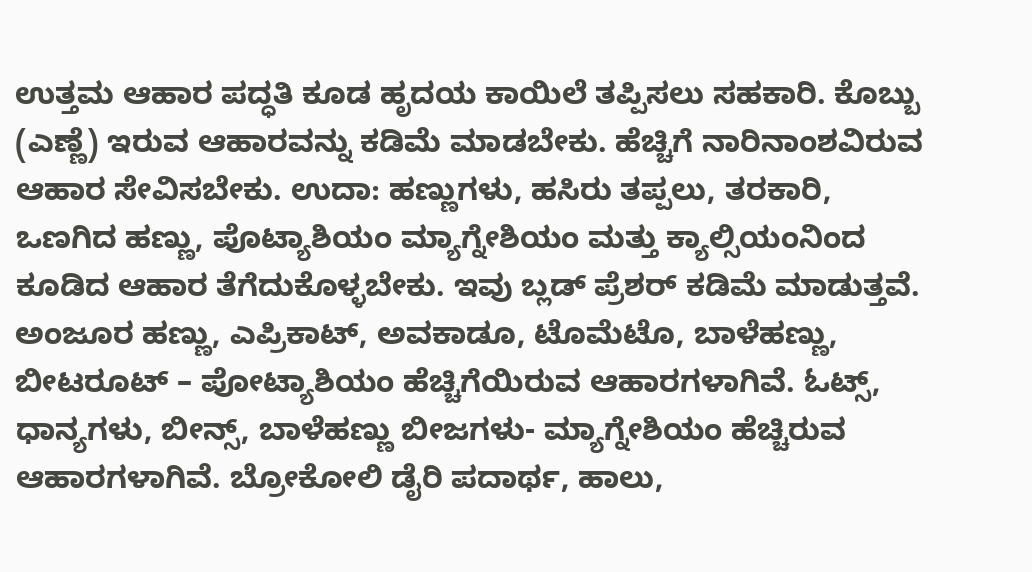ಉತ್ತಮ ಆಹಾರ ಪದ್ಧತಿ ಕೂಡ ಹೃದಯ ಕಾಯಿಲೆ ತಪ್ಪಿಸಲು ಸಹಕಾರಿ. ಕೊಬ್ಬು (ಎಣ್ಣೆ) ಇರುವ ಆಹಾರವನ್ನು ಕಡಿಮೆ ಮಾಡಬೇಕು. ಹೆಚ್ಚಿಗೆ ನಾರಿನಾಂಶವಿರುವ ಆಹಾರ ಸೇವಿಸಬೇಕು. ಉದಾ: ಹಣ್ಣುಗಳು, ಹಸಿರು ತಪ್ಪಲು, ತರಕಾರಿ, ಒಣಗಿದ ಹಣ್ಣು, ಪೊಟ್ಯಾಶಿಯಂ ಮ್ಯಾಗ್ನೇಶಿಯಂ ಮತ್ತು ಕ್ಯಾಲ್ಸಿಯಂನಿಂದ ಕೂಡಿದ ಆಹಾರ ತೆಗೆದುಕೊಳ್ಳಬೇಕು. ಇವು ಬ್ಲಡ್ ಪ್ರೆಶರ್ ಕಡಿಮೆ ಮಾಡುತ್ತವೆ. ಅಂಜೂರ ಹಣ್ಣು, ಎಪ್ರಿಕಾಟ್, ಅವಕಾಡೂ, ಟೊಮೆಟೊ, ಬಾಳೆಹಣ್ಣು, ಬೀಟರೂಟ್ – ಪೋಟ್ಯಾಶಿಯಂ ಹೆಚ್ಚಿಗೆಯಿರುವ ಆಹಾರಗಳಾಗಿವೆ. ಓಟ್ಸ್, ಧಾನ್ಯಗಳು, ಬೀನ್ಸ್, ಬಾಳೆಹಣ್ಣು ಬೀಜಗಳು- ಮ್ಯಾಗ್ನೇಶಿಯಂ ಹೆಚ್ಚಿರುವ ಆಹಾರಗಳಾಗಿವೆ. ಬ್ರೋಕೋಲಿ ಡೈರಿ ಪದಾರ್ಥ, ಹಾಲು,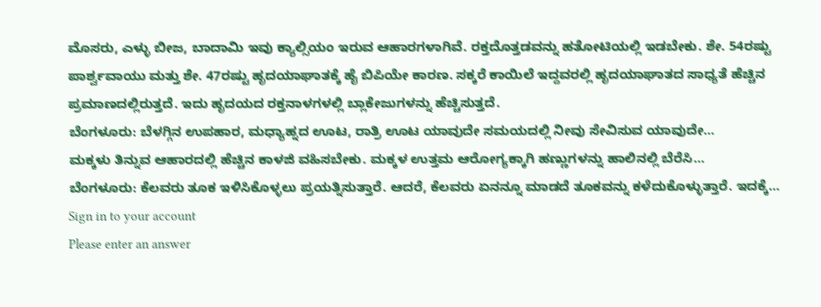ಮೊಸರು, ಎಳ್ಳು ಬೀಜ, ಬಾದಾಮಿ ಇವು ಕ್ಯಾಲ್ಸಿಯಂ ಇರುವ ಆಹಾರಗಳಾಗಿವೆ. ರಕ್ತದೊತ್ತಡವನ್ನು ಹತೋಟಿಯಲ್ಲಿ ಇಡಬೇಕು. ಶೇ. 54ರಷ್ಟು ಪಾರ್ಶ್ವವಾಯು ಮತ್ತು ಶೇ. 47ರಷ್ಟು ಹೃದಯಾಘಾತಕ್ಕೆ ಹೈ ಬಿಪಿಯೇ ಕಾರಣ. ಸಕ್ಕರೆ ಕಾಯಿಲೆ ಇದ್ದವರಲ್ಲಿ ಹೃದಯಾಘಾತದ ಸಾಧ್ಯತೆ ಹೆಚ್ಚಿನ ಪ್ರಮಾಣದಲ್ಲಿರುತ್ತದೆ. ಇದು ಹೃದಯದ ರಕ್ತನಾಳಗಳಲ್ಲಿ ಬ್ಲಾಕೇಜುಗಳನ್ನು ಹೆಚ್ಚಿಸುತ್ತದೆ.
ಬೆಂಗಳೂರು: ಬೆಳಗ್ಗಿನ ಉಪಹಾರ, ಮಧ್ಯಾಹ್ನದ ಊಟ, ರಾತ್ರಿ ಊಟ ಯಾವುದೇ ಸಮಯದಲ್ಲಿ ನೀವು ಸೇವಿಸುವ ಯಾವುದೇ…
ಮಕ್ಕಳು ತಿನ್ನುವ ಆಹಾರದಲ್ಲಿ ಹೆಚ್ಚಿನ ಕಾಳಜಿ ವಹಿಸಬೇಕು. ಮಕ್ಕಳ ಉತ್ತಮ ಆರೋಗ್ಯಕ್ಕಾಗಿ ಹಣ್ಣುಗಳನ್ನು ಹಾಲಿನಲ್ಲಿ ಬೆರೆಸಿ…
ಬೆಂಗಳೂರು: ಕೆಲವರು ತೂಕ ಇಳಿಸಿಕೊಳ್ಳಲು ಪ್ರಯತ್ನಿಸುತ್ತಾರೆ. ಆದರೆ, ಕೆಲವರು ಏನನ್ನೂ ಮಾಡದೆ ತೂಕವನ್ನು ಕಳೆದುಕೊಳ್ಳುತ್ತಾರೆ. ಇದಕ್ಕೆ…
Sign in to your account
Please enter an answer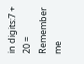in digits:7 + 20 =
Remember me